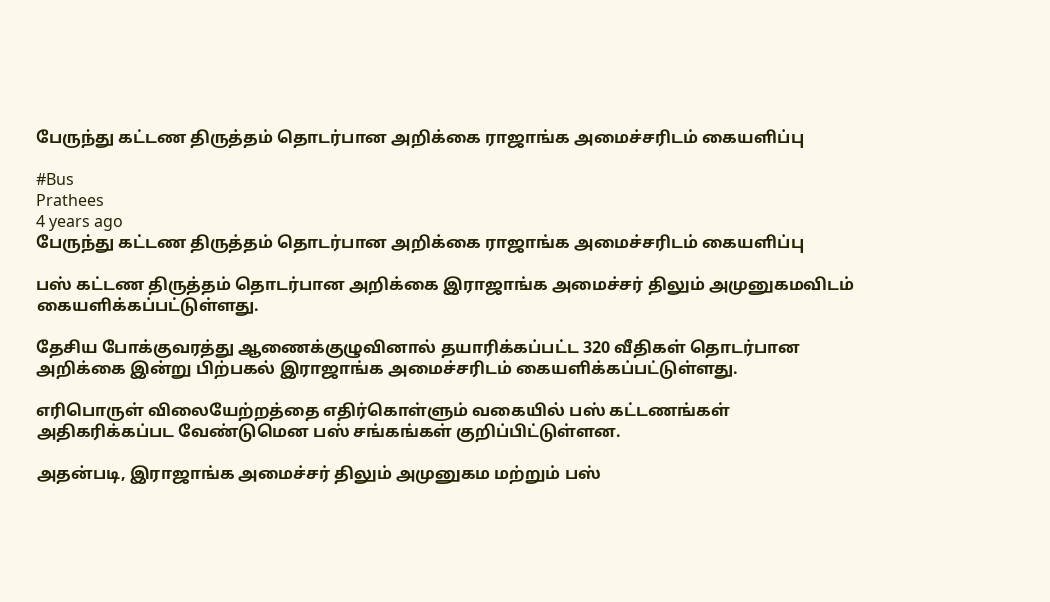பேருந்து கட்டண திருத்தம் தொடர்பான அறிக்கை ராஜாங்க அமைச்சரிடம் கையளிப்பு

#Bus
Prathees
4 years ago
பேருந்து கட்டண திருத்தம் தொடர்பான அறிக்கை ராஜாங்க அமைச்சரிடம் கையளிப்பு

பஸ் கட்டண திருத்தம் தொடர்பான அறிக்கை இராஜாங்க அமைச்சர் திலும் அமுனுகமவிடம் கையளிக்கப்பட்டுள்ளது.

தேசிய போக்குவரத்து ஆணைக்குழுவினால் தயாரிக்கப்பட்ட 320 வீதிகள் தொடர்பான அறிக்கை இன்று பிற்பகல் இராஜாங்க அமைச்சரிடம் கையளிக்கப்பட்டுள்ளது.

எரிபொருள் விலையேற்றத்தை எதிர்கொள்ளும் வகையில் பஸ் கட்டணங்கள் அதிகரிக்கப்பட வேண்டுமென பஸ் சங்கங்கள் குறிப்பிட்டுள்ளன.

அதன்படி, இராஜாங்க அமைச்சர் திலும் அமுனுகம மற்றும் பஸ்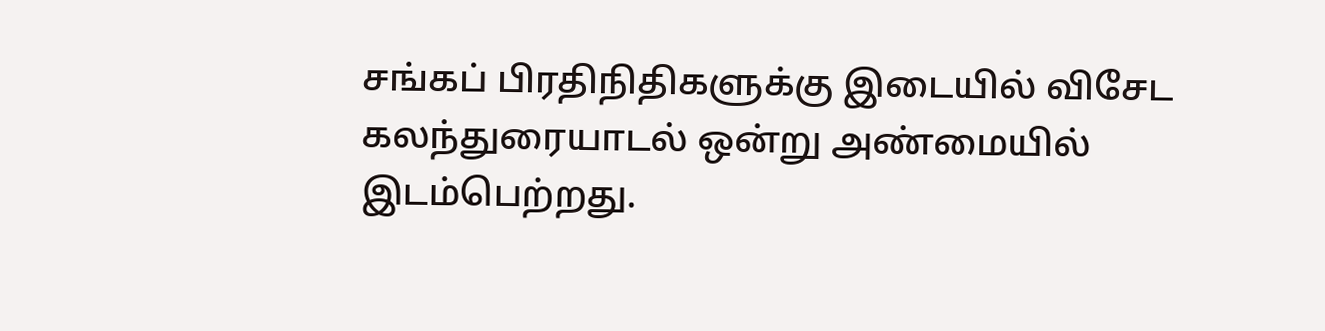சங்கப் பிரதிநிதிகளுக்கு இடையில் விசேட கலந்துரையாடல் ஒன்று அண்மையில் இடம்பெற்றது.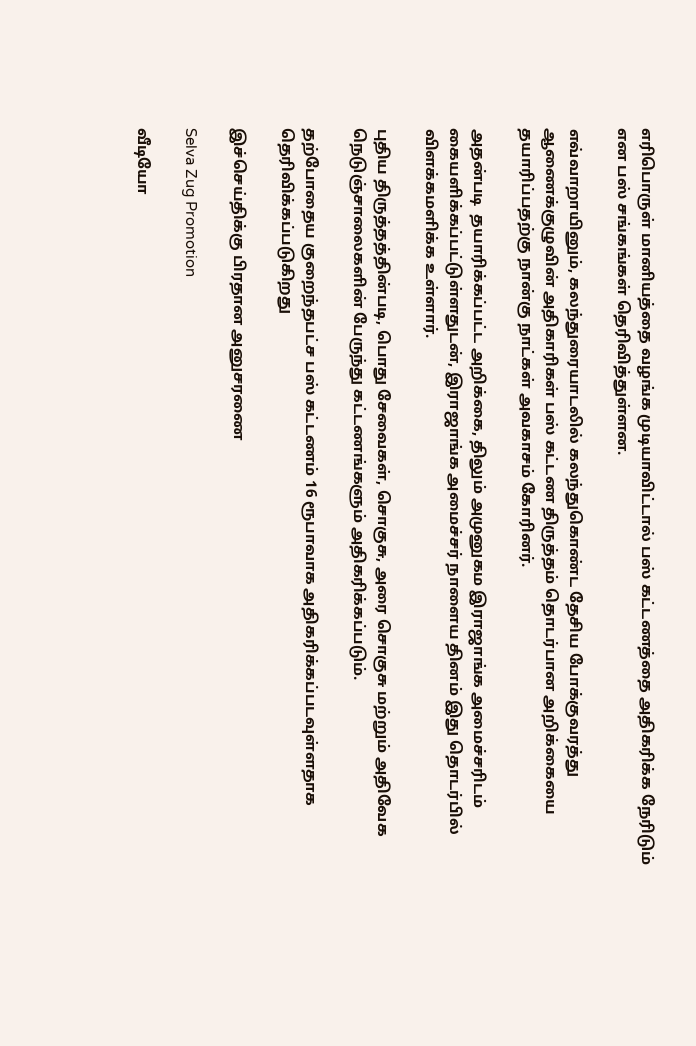எரிபொருள் மானியத்தை வழங்க முடியாவிட்டால் பஸ் கட்டணத்தை அதிகரிக்க நேரிடும் என பஸ் சங்கங்கள் தெரிவித்துள்ளன.

எவ்வாறாயினும், கலந்துரையாடலில் கலந்துகொண்ட தேசிய போக்குவரத்து ஆணைக்குழுவின் அதிகாரிகள் பஸ் கட்டண திருத்தம் தொடர்பான அறிக்கையை தயாரிப்பதற்கு நான்கு நாட்கள் அவகாசம் கோரினர்.

அதன்படி  தயாரிக்கப்பட்ட அறிக்கை, திலும் அமுனுகம இராஜாங்க அமைச்சரிடம் கையளிக்கப்பட்டுள்ளதுடன், இராஜாங்க அமைச்சர் நாளைய தினம் இது தொடர்பில் விளக்கமளிக்க உள்ளார்.

புதிய திருத்தத்தின்படி, பொது சேவைகள், சொகுசு, அரை சொகுசு மற்றும் அதிவேக நெடுஞ்சாலைகளின் பேருந்து கட்டணங்களும் அதிகரிக்கப்படும்.

தற்போதைய குறைந்தபட்ச பஸ் கட்டணம் 16 ரூபாவாக அதிகரிக்கப்படவுள்ளதாக தெரிவிக்கப்படுகிறது

இச்செய்திக்கு பிரதான அனுசரணை

Selva Zug Promotion

வீடியோ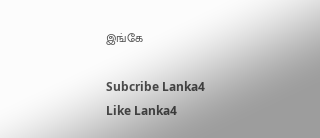இங்கே

Subcribe Lanka4
Like Lanka4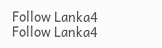Follow Lanka4
Follow Lanka4